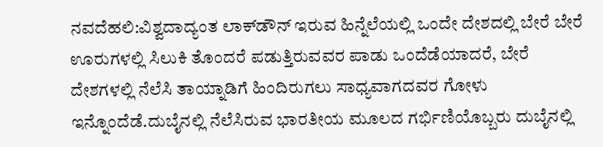ನವದೆಹಲಿ:ವಿಶ್ವದಾದ್ಯಂತ ಲಾಕ್‌ಡೌನ್‌ ಇರುವ ಹಿನ್ನೆಲೆಯಲ್ಲಿ ಒಂದೇ ದೇಶದಲ್ಲಿ ಬೇರೆ ಬೇರೆ ಊರುಗಳಲ್ಲಿ ಸಿಲುಕಿ ತೊಂದರೆ ಪಡುತ್ತಿರುವವರ ಪಾಡು ಒಂದೆಡೆಯಾದರೆ, ಬೇರೆ ದೇಶಗಳಲ್ಲಿ ನೆಲೆಸಿ ತಾಯ್ನಾಡಿಗೆ ಹಿಂದಿರುಗಲು ಸಾಧ್ಯವಾಗದವರ ಗೋಳು ಇನ್ನೊಂದೆಡೆ.ದುಬೈನಲ್ಲಿ ನೆಲೆಸಿರುವ ಭಾರತೀಯ ಮೂಲದ ಗರ್ಭಿಣಿಯೊಬ್ಬರು ದುಬೈನಲ್ಲಿ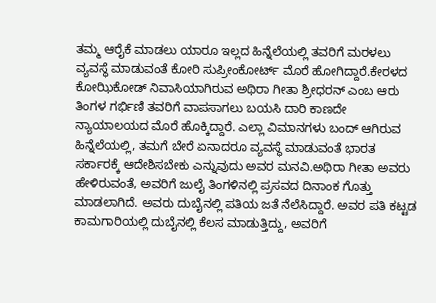ತಮ್ಮ ಆರೈಕೆ ಮಾಡಲು ಯಾರೂ ಇಲ್ಲದ ಹಿನ್ನೆಲೆಯಲ್ಲಿ ತವರಿಗೆ ಮರಳಲು ವ್ಯವಸ್ಥೆ ಮಾಡುವಂತೆ ಕೋರಿ ಸುಪ್ರೀಂಕೋರ್ಟ್‌ ಮೊರೆ ಹೋಗಿದ್ದಾರೆ.ಕೇರಳದ ಕೋಝಿಕೋಡ್‌ ನಿವಾಸಿಯಾಗಿರುವ ಅಥಿರಾ ಗೀತಾ ಶ್ರೀಧರನ್‌ ಎಂಬ ಆರು ತಿಂಗಳ ಗರ್ಭಿಣಿ ತವರಿಗೆ ವಾಪಸಾಗಲು ಬಯಸಿ ದಾರಿ ಕಾಣದೇ ನ್ಯಾಯಾಲಯದ ಮೊರೆ ಹೊಕ್ಕಿದ್ದಾರೆ. ಎಲ್ಲಾ ವಿಮಾನಗಳು ಬಂದ್ ಆಗಿರುವ ಹಿನ್ನೆಲೆಯಲ್ಲಿ, ತಮಗೆ ಬೇರೆ ಏನಾದರೂ ವ್ಯವಸ್ಥೆ ಮಾಡುವಂತೆ ಭಾರತ ಸರ್ಕಾರಕ್ಕೆ ಆದೇಶಿಸಬೇಕು ಎನ್ನುವುದು ಅವರ ಮನವಿ.ಅಥಿರಾ ಗೀತಾ ಅವರು ಹೇಳಿರುವಂತೆ, ಅವರಿಗೆ ಜುಲೈ ತಿಂಗಳಿನಲ್ಲಿ ಪ್ರಸವದ ದಿನಾಂಕ ಗೊತ್ತು ಮಾಡಲಾಗಿದೆ. ಅವರು ದುಬೈನಲ್ಲಿ ಪತಿಯ ಜತೆ ನೆಲೆಸಿದ್ದಾರೆ. ಅವರ ಪತಿ ಕಟ್ಟಡ ಕಾಮಗಾರಿಯಲ್ಲಿ ದುಬೈನಲ್ಲಿ ಕೆಲಸ ಮಾಡುತ್ತಿದ್ದು, ಅವರಿಗೆ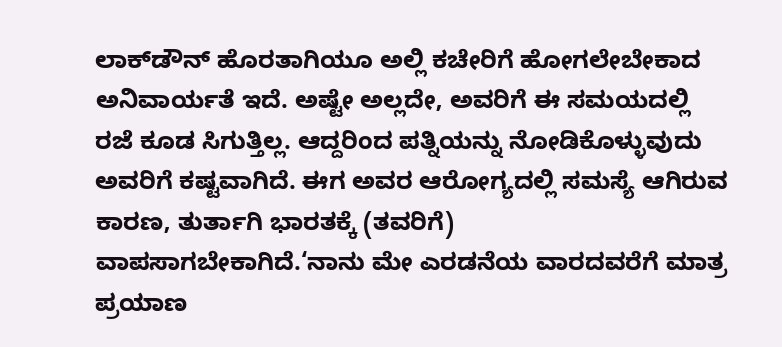ಲಾಕ್‌ಡೌನ್‌ ಹೊರತಾಗಿಯೂ ಅಲ್ಲಿ ಕಚೇರಿಗೆ ಹೋಗಲೇಬೇಕಾದ ಅನಿವಾರ್ಯತೆ ಇದೆ. ಅಷ್ಟೇ ಅಲ್ಲದೇ, ಅವರಿಗೆ ಈ ಸಮಯದಲ್ಲಿ ರಜೆ ಕೂಡ ಸಿಗುತ್ತಿಲ್ಲ. ಆದ್ದರಿಂದ ಪತ್ನಿಯನ್ನು ನೋಡಿಕೊಳ್ಳುವುದು ಅವರಿಗೆ ಕಷ್ಟವಾಗಿದೆ. ಈಗ ಅವರ ಆರೋಗ್ಯದಲ್ಲಿ ಸಮಸ್ಯೆ ಆಗಿರುವ ಕಾರಣ, ತುರ್ತಾಗಿ ಭಾರತಕ್ಕೆ (ತವರಿಗೆ) ವಾಪಸಾಗಬೇಕಾಗಿದೆ.‘ನಾನು ಮೇ ಎರಡನೆಯ ವಾರದವರೆಗೆ ಮಾತ್ರ ಪ್ರಯಾಣ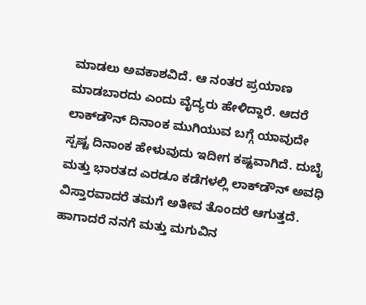ಮಾಡಲು ಅವಕಾಶವಿದೆ. ಆ ನಂತರ ಪ್ರಯಾಣ ಮಾಡಬಾರದು ಎಂದು ವೈದ್ಯರು ಹೇಳಿದ್ದಾರೆ. ಆದರೆ ಲಾಕ್‌ಡೌನ್‌ ದಿನಾಂಕ ಮುಗಿಯುವ ಬಗ್ಗೆ ಯಾವುದೇ ಸ್ಪಷ್ಟ ದಿನಾಂಕ ಹೇಳುವುದು ಇದೀಗ ಕಷ್ಟವಾಗಿದೆ. ದುಬೈ ಮತ್ತು ಭಾರತದ ಎರಡೂ ಕಡೆಗಳಲ್ಲಿ ಲಾಕ್‌ಡೌನ್‌ ಅವಧಿ ವಿಸ್ತಾರವಾದರೆ ತಮಗೆ ಅತೀವ ತೊಂದರೆ ಆಗುತ್ತದೆ. ಹಾಗಾದರೆ ನನಗೆ ಮತ್ತು ಮಗುವಿನ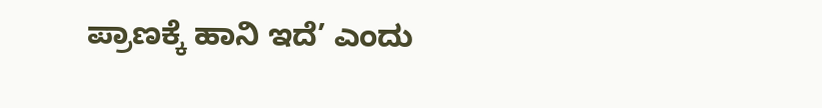ಪ್ರಾಣಕ್ಕೆ ಹಾನಿ ಇದೆ’ ಎಂದು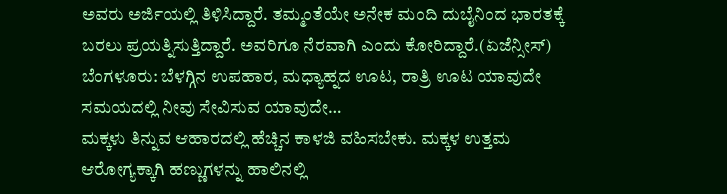ಅವರು ಅರ್ಜಿಯಲ್ಲಿ ತಿಳಿಸಿದ್ದಾರೆ. ತಮ್ಮಂತೆಯೇ ಅನೇಕ ಮಂದಿ ದುಬೈನಿಂದ ಭಾರತಕ್ಕೆ ಬರಲು ಪ್ರಯತ್ನಿಸುತ್ತಿದ್ದಾರೆ. ಅವರಿಗೂ ನೆರವಾಗಿ ಎಂದು ಕೋರಿದ್ದಾರೆ.(ಏಜೆನ್ಸೀಸ್‌)
ಬೆಂಗಳೂರು: ಬೆಳಗ್ಗಿನ ಉಪಹಾರ, ಮಧ್ಯಾಹ್ನದ ಊಟ, ರಾತ್ರಿ ಊಟ ಯಾವುದೇ ಸಮಯದಲ್ಲಿ ನೀವು ಸೇವಿಸುವ ಯಾವುದೇ…
ಮಕ್ಕಳು ತಿನ್ನುವ ಆಹಾರದಲ್ಲಿ ಹೆಚ್ಚಿನ ಕಾಳಜಿ ವಹಿಸಬೇಕು. ಮಕ್ಕಳ ಉತ್ತಮ ಆರೋಗ್ಯಕ್ಕಾಗಿ ಹಣ್ಣುಗಳನ್ನು ಹಾಲಿನಲ್ಲಿ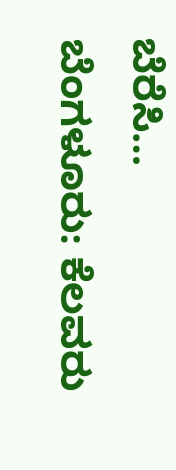ಬೆರೆಸಿ…
ಬೆಂಗಳೂರು: ಕೆಲವರು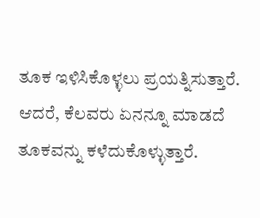ತೂಕ ಇಳಿಸಿಕೊಳ್ಳಲು ಪ್ರಯತ್ನಿಸುತ್ತಾರೆ. ಆದರೆ, ಕೆಲವರು ಏನನ್ನೂ ಮಾಡದೆ ತೂಕವನ್ನು ಕಳೆದುಕೊಳ್ಳುತ್ತಾರೆ.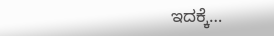ಇದಕ್ಕೆ…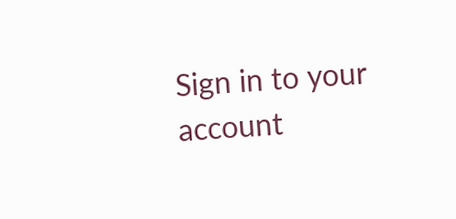Sign in to your account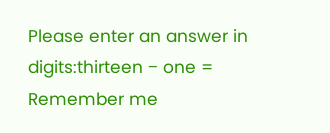Please enter an answer in digits:thirteen − one =
Remember me